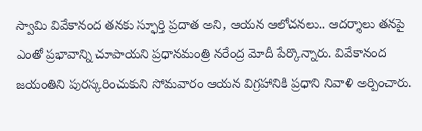స్వామి వివేకానంద తనకు స్ఫూర్తి ప్రదాత అని, ఆయన ఆలోచనలు.. ఆదర్శాలు తనపై ఎంతో ప్రభావాన్ని చూపాయని ప్రధానమంత్రి నరేంద్ర మోదీ పేర్కొన్నారు. వివేకానంద జయంతిని పురస్కరించుకుని సోమవారం ఆయన విగ్రహానికి ప్రధాని నివాళి అర్పించారు.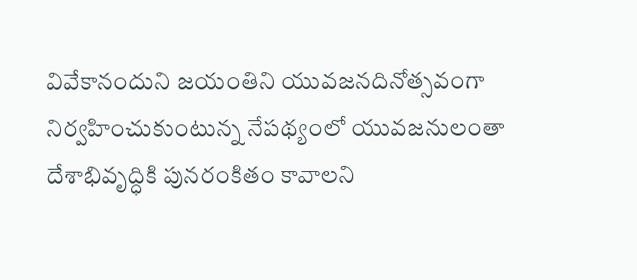వివేకానందుని జయంతిని యువజనదినోత్సవంగా నిర్వహించుకుంటున్న నేపథ్యంలో యువజనులంతా దేశాభివృద్ధికి పునరంకితం కావాలని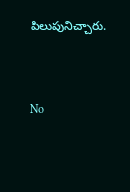పిలుపునిచ్చారు.


No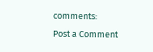comments:
Post a Comment